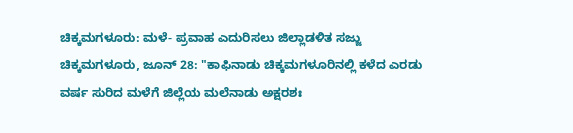ಚಿಕ್ಕಮಗಳೂರು: ಮಳೆ- ಪ್ರವಾಹ ಎದುರಿಸಲು ಜಿಲ್ಲಾಡಳಿತ ಸಜ್ಜು
ಚಿಕ್ಕಮಗಳೂರು, ಜೂನ್ 28: "ಕಾಫಿನಾಡು ಚಿಕ್ಕಮಗಳೂರಿನಲ್ಲಿ ಕಳೆದ ಎರಡು ವರ್ಷ ಸುರಿದ ಮಳೆಗೆ ಜಿಲ್ಲೆಯ ಮಲೆನಾಡು ಅಕ್ಷರಶಃ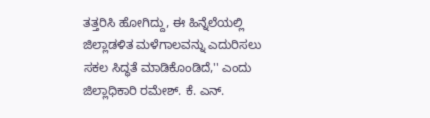ತತ್ತರಿಸಿ ಹೋಗಿದ್ದು, ಈ ಹಿನ್ನೆಲೆಯಲ್ಲಿ ಜಿಲ್ಲಾಡಳಿತ ಮಳೆಗಾಲವನ್ನು ಎದುರಿಸಲು ಸಕಲ ಸಿದ್ಧತೆ ಮಾಡಿಕೊಂಡಿದೆ,'' ಎಂದು ಜಿಲ್ಲಾಧಿಕಾರಿ ರಮೇಶ್. ಕೆ. ಎನ್.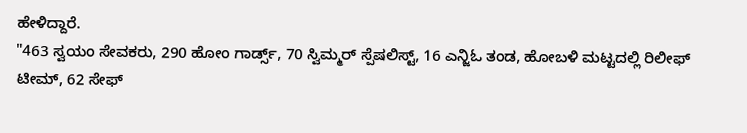ಹೇಳಿದ್ದಾರೆ.
"463 ಸ್ವಯಂ ಸೇವಕರು, 290 ಹೋಂ ಗಾರ್ಡ್ಸ್, 70 ಸ್ವಿಮ್ಮರ್ ಸ್ಪೆಷಲಿಸ್ಟ್, 16 ಎನ್ಜಿಓ ತಂಡ, ಹೋಬಳಿ ಮಟ್ಟದಲ್ಲಿ ರಿಲೀಫ್ ಟೀಮ್, 62 ಸೇಫ್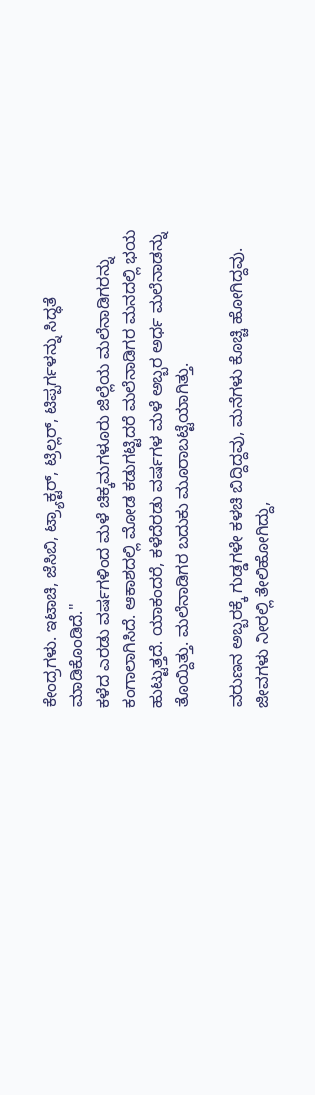ಕೇಂದ್ರಗಳು. ಇಟಾಚಿ, ಜೆಸಿಬಿ, ಟ್ರ್ಯಾಕ್ಟರ್, ಟ್ರಿಲ್ಲರ್, ಟಿಪ್ಪರ್ಗಳನ್ನು ಸಿದ್ಧತೆ ಮಾಡಿಕೊಂಡಿದೆ.''
ಕಳೆದ ಎರಡು ವರ್ಷಗಳಿಂದ ಮಳೆ ಚಿಕ್ಕಮಗಳೂರು ಜಿಲ್ಲೆಯ ಮಲೆನಾಡಿಗರನ್ನು ಕಂಗಾಲಾಗಿಸಿದೆ. ಆಕಾಶದಲ್ಲಿ ಮೋಡ ಕಡುಗಟ್ಟಿದರೆ ಮಲೆನಾಡಿಗರ ಮನದಲ್ಲಿ ಭಯ ಹುಟ್ಟುತ್ತದೆ. ಯಾಕಂದರೆ, ಕಳೆದೆರಡು ವರ್ಷಗಳ ಮಳೆ ಅಬ್ಬರ ಅರ್ಧ ಮಲೆನಾಡನ್ನು ತೊಯ್ದಿತ್ತು. ಮಲೆನಾಡಿಗರ ಬದುಕು ಮೂರಾಬಟ್ಟೆಯಾಗಿತ್ತು.

ವರುಣನ ಅಬ್ಬರಕ್ಕೆ ಗುಡ್ಡಗಳೇ ಕಳಚಿ ಬಿದ್ದಿದ್ದವು, ಮನೆಗಳು ಕೊಚ್ಚಿ ಹೋಗಿದ್ದವು. ಜೀವಗಳು ನೀರಲ್ಲಿ ತೇಲಿಹೋಗಿದ್ದು,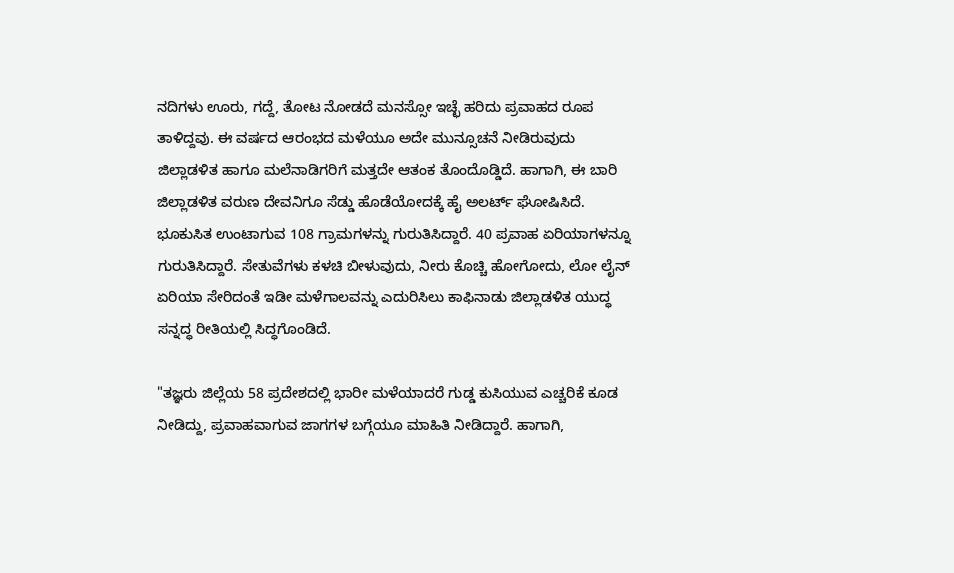ನದಿಗಳು ಊರು, ಗದ್ದೆ, ತೋಟ ನೋಡದೆ ಮನಸ್ಸೋ ಇಚ್ಛೆ ಹರಿದು ಪ್ರವಾಹದ ರೂಪ ತಾಳಿದ್ದವು. ಈ ವರ್ಷದ ಆರಂಭದ ಮಳೆಯೂ ಅದೇ ಮುನ್ಸೂಚನೆ ನೀಡಿರುವುದು ಜಿಲ್ಲಾಡಳಿತ ಹಾಗೂ ಮಲೆನಾಡಿಗರಿಗೆ ಮತ್ತದೇ ಆತಂಕ ತೊಂದೊಡ್ಡಿದೆ. ಹಾಗಾಗಿ, ಈ ಬಾರಿ ಜಿಲ್ಲಾಡಳಿತ ವರುಣ ದೇವನಿಗೂ ಸೆಡ್ಡು ಹೊಡೆಯೋದಕ್ಕೆ ಹೈ ಅಲರ್ಟ್ ಘೋಷಿಸಿದೆ.
ಭೂಕುಸಿತ ಉಂಟಾಗುವ 108 ಗ್ರಾಮಗಳನ್ನು ಗುರುತಿಸಿದ್ದಾರೆ. 40 ಪ್ರವಾಹ ಏರಿಯಾಗಳನ್ನೂ ಗುರುತಿಸಿದ್ದಾರೆ. ಸೇತುವೆಗಳು ಕಳಚಿ ಬೀಳುವುದು, ನೀರು ಕೊಚ್ಚಿ ಹೋಗೋದು, ಲೋ ಲೈನ್ ಏರಿಯಾ ಸೇರಿದಂತೆ ಇಡೀ ಮಳೆಗಾಲವನ್ನು ಎದುರಿಸಿಲು ಕಾಫಿನಾಡು ಜಿಲ್ಲಾಡಳಿತ ಯುದ್ಧ ಸನ್ನದ್ಧ ರೀತಿಯಲ್ಲಿ ಸಿದ್ಧಗೊಂಡಿದೆ.

"ತಜ್ಞರು ಜಿಲ್ಲೆಯ 58 ಪ್ರದೇಶದಲ್ಲಿ ಭಾರೀ ಮಳೆಯಾದರೆ ಗುಡ್ಡ ಕುಸಿಯುವ ಎಚ್ಚರಿಕೆ ಕೂಡ ನೀಡಿದ್ದು, ಪ್ರವಾಹವಾಗುವ ಜಾಗಗಳ ಬಗ್ಗೆಯೂ ಮಾಹಿತಿ ನೀಡಿದ್ದಾರೆ. ಹಾಗಾಗಿ,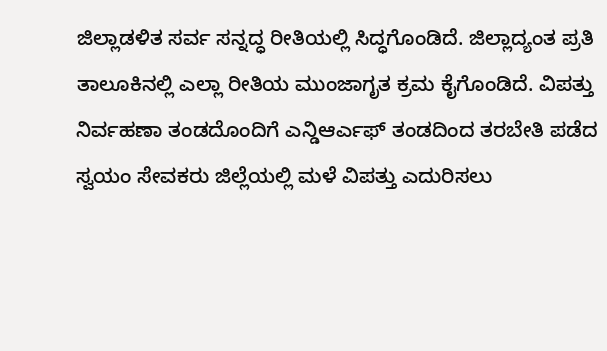ಜಿಲ್ಲಾಡಳಿತ ಸರ್ವ ಸನ್ನದ್ಧ ರೀತಿಯಲ್ಲಿ ಸಿದ್ಧಗೊಂಡಿದೆ. ಜಿಲ್ಲಾದ್ಯಂತ ಪ್ರತಿ ತಾಲೂಕಿನಲ್ಲಿ ಎಲ್ಲಾ ರೀತಿಯ ಮುಂಜಾಗೃತ ಕ್ರಮ ಕೈಗೊಂಡಿದೆ. ವಿಪತ್ತು ನಿರ್ವಹಣಾ ತಂಡದೊಂದಿಗೆ ಎನ್ಡಿಆರ್ಎಫ್ ತಂಡದಿಂದ ತರಬೇತಿ ಪಡೆದ ಸ್ವಯಂ ಸೇವಕರು ಜಿಲ್ಲೆಯಲ್ಲಿ ಮಳೆ ವಿಪತ್ತು ಎದುರಿಸಲು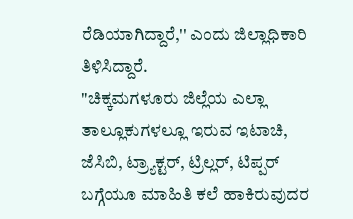ರೆಡಿಯಾಗಿದ್ದಾರೆ,'' ಎಂದು ಜಿಲ್ಲಾಧಿಕಾರಿ ತಿಳಿಸಿದ್ದಾರೆ.
"ಚಿಕ್ಕಮಗಳೂರು ಜಿಲ್ಲೆಯ ಎಲ್ಲಾ ತಾಲ್ಲೂಕುಗಳಲ್ಲೂ ಇರುವ ಇಟಾಚಿ, ಜೆಸಿಬಿ, ಟ್ರ್ಯಾಕ್ಟರ್, ಟ್ರಿಲ್ಲರ್, ಟಿಪ್ಪರ್ ಬಗ್ಗೆಯೂ ಮಾಹಿತಿ ಕಲೆ ಹಾಕಿರುವುದರ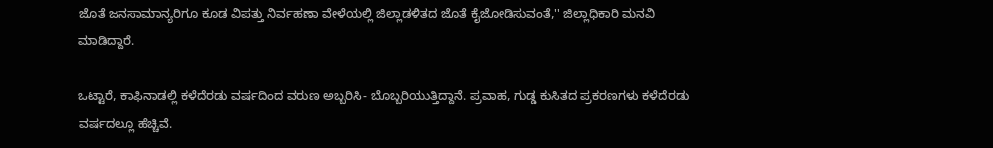ಜೊತೆ ಜನಸಾಮಾನ್ಯರಿಗೂ ಕೂಡ ವಿಪತ್ತು ನಿರ್ವಹಣಾ ವೇಳೆಯಲ್ಲಿ ಜಿಲ್ಲಾಡಳಿತದ ಜೊತೆ ಕೈಜೋಡಿಸುವಂತೆ,'' ಜಿಲ್ಲಾಧಿಕಾರಿ ಮನವಿ ಮಾಡಿದ್ದಾರೆ.

ಒಟ್ಟಾರೆ, ಕಾಫಿನಾಡಲ್ಲಿ ಕಳೆದೆರಡು ವರ್ಷದಿಂದ ವರುಣ ಅಬ್ಬರಿಸಿ- ಬೊಬ್ಬರಿಯುತ್ತಿದ್ದಾನೆ. ಪ್ರವಾಹ, ಗುಡ್ಡ ಕುಸಿತದ ಪ್ರಕರಣಗಳು ಕಳೆದೆರಡು ವರ್ಷದಲ್ಲೂ ಹೆಚ್ಚಿವೆ.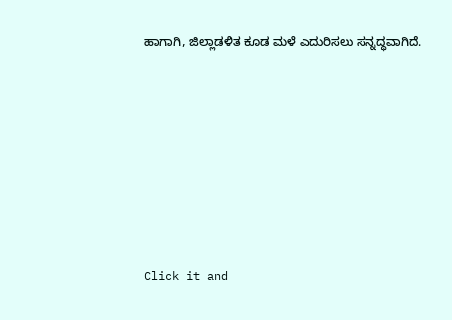ಹಾಗಾಗಿ, ಜಿಲ್ಲಾಡಳಿತ ಕೂಡ ಮಳೆ ಎದುರಿಸಲು ಸನ್ನದ್ಧವಾಗಿದೆ.












Click it and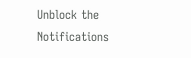Unblock the Notifications